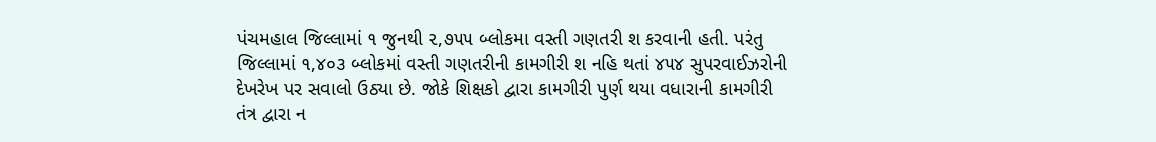પંચમહાલ જિલ્લામાં ૧ જુનથી ૨,૭૫૫ બ્લોકમા વસ્તી ગણતરી શ કરવાની હતી. પરંતુ જિલ્લામાં ૧,૪૦૩ બ્લોકમાં વસ્તી ગણતરીની કામગીરી શ નહિ થતાં ૪૫૪ સુપરવાઈઝરોની દેખરેખ પર સવાલો ઉઠ્યા છે. જોકે શિક્ષકો દ્વારા કામગીરી પુર્ણ થયા વધારાની કામગીરી તંત્ર દ્વારા ન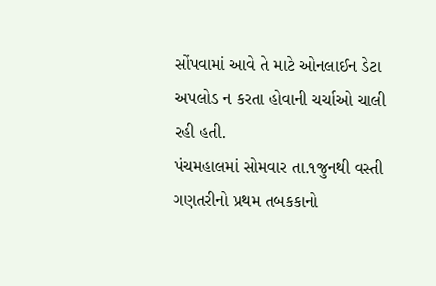સોંપવામાં આવે તે માટે ઓનલાઈન ડેટા અપલોડ ન કરતા હોવાની ચર્ચાઓ ચાલી રહી હતી.
પંચમહાલમાં સોમવાર તા.૧જુનથી વસ્તી ગણતરીનો પ્રથમ તબકકાનો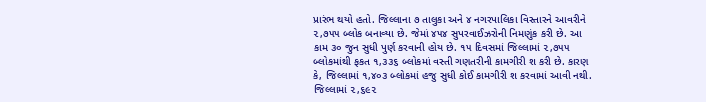પ્રારંભ થયો હતો. જિલ્લાના ૭ તાલુકા અને ૪ નગરપાલિકા વિસ્તારને આવરીને ૨,૭૫૫ બ્લોક બનાવ્યા છે. જેમાં ૪૫૪ સુપરવાઈઝરોની નિમણુંક કરી છે. આ કામ ૩૦ જુન સુધી પુર્ણ કરવાની હોય છે. ૧૫ દિવસમાં જિલ્લામાં ૨,૭૫૫ બ્લોકમાંથી ફકત ૧,૩૩૬ બ્લોકમાં વસ્તી ગણતરીની કામગીરી શ કરી છે. કારણ કે, જિલ્લામાં ૧,૪૦૩ બ્લોકમાં હજુ સુધી કોઈ કામગીરી શ કરવામાં આવી નથી. જિલ્લામાં ૨,૬૯૨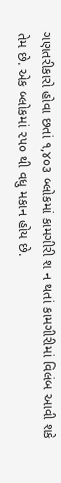ગણતરીકારો હોવા છતાં ૧,૪૦૩ બ્લોકમાં કામગીરી શ ન થતાં કામગીરીમાં વિલંબ આવી શકે તેમ છે. એક બ્લોકમાં ૨૫૦ થી વધુ મકાન હોય છે.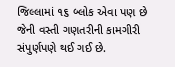જિલ્લામાં ૧૬ બ્લોક એવા પણ છે જેની વસ્તી ગણતરીની કામગીરી સંપુર્ણપણે થઈ ગઈ છે.